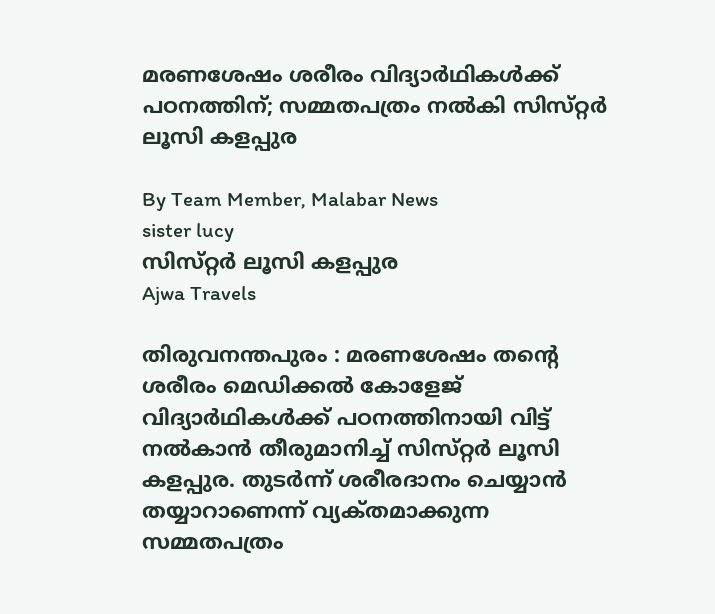മരണശേഷം ശരീരം വിദ്യാർഥികൾക്ക് പഠനത്തിന്; സമ്മതപത്രം നൽകി സിസ്‌റ്റർ ലൂസി കളപ്പുര

By Team Member, Malabar News
sister lucy
സിസ്‌റ്റർ ലൂസി കളപ്പുര
Ajwa Travels

തിരുവനന്തപുരം : മരണശേഷം തന്റെ ശരീരം മെഡിക്കൽ കോളേജ് വിദ്യാർഥികൾക്ക് പഠനത്തിനായി വിട്ട് നൽകാൻ തീരുമാനിച്ച് സിസ്‌റ്റർ ലൂസി കളപ്പുര. തുടർന്ന് ശരീരദാനം ചെയ്യാൻ തയ്യാറാണെന്ന് വ്യക്‌തമാക്കുന്ന സമ്മതപത്രം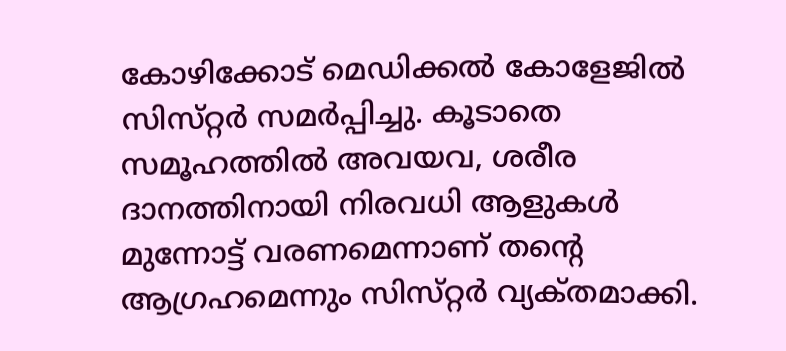കോഴിക്കോട് മെഡിക്കൽ കോളേജിൽ സിസ്‌റ്റർ സമർപ്പിച്ചു. കൂടാതെ സമൂഹത്തിൽ അവയവ, ശരീര ദാനത്തിനായി നിരവധി ആളുകൾ മുന്നോട്ട് വരണമെന്നാണ് തന്റെ ആഗ്രഹമെന്നും സിസ്‌റ്റർ വ്യക്‌തമാക്കി.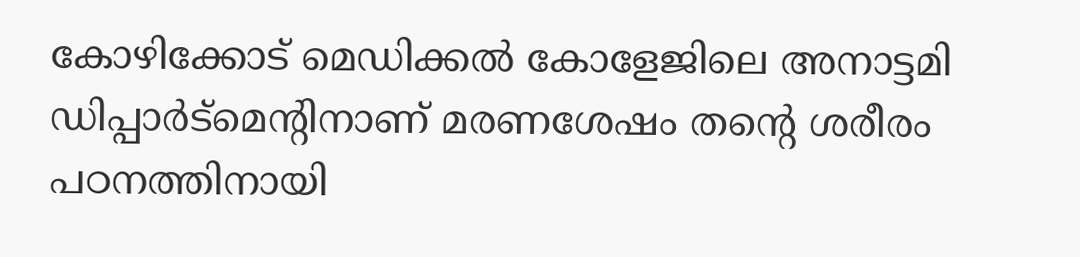കോഴിക്കോട് മെഡിക്കൽ കോളേജിലെ അനാട്ടമി ഡിപ്പാർട്മെന്റിനാണ് മരണശേഷം തന്റെ ശരീരം പഠനത്തിനായി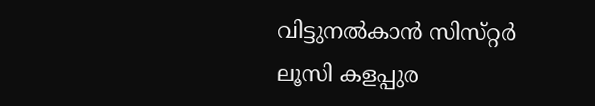വിട്ടുനൽകാൻ സിസ്‌റ്റർ ലൂസി കളപ്പുര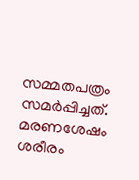സമ്മതപത്രം സമർപ്പിച്ചത്. മരണശേഷം ശരീരം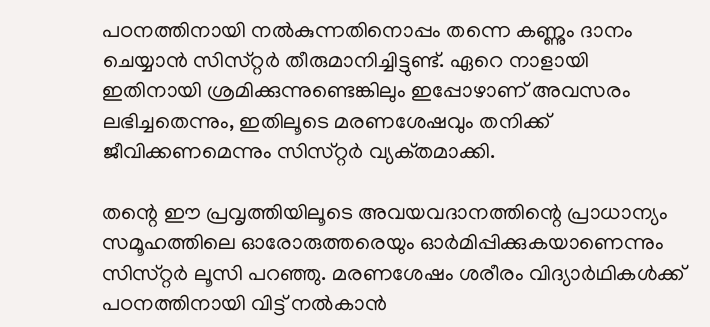പഠനത്തിനായി നൽകുന്നതിനൊപ്പം തന്നെ കണ്ണും ദാനം ചെയ്യാൻ സിസ്‌റ്റർ തീരുമാനിച്ചിട്ടുണ്ട്. ഏറെ നാളായി ഇതിനായി ശ്രമിക്കുന്നുണ്ടെങ്കിലും ഇപ്പോഴാണ് അവസരം ലഭിച്ചതെന്നും, ഇതിലൂടെ മരണശേഷവും തനിക്ക് ജീവിക്കണമെന്നും സിസ്‌റ്റർ വ്യക്‌തമാക്കി.

തന്റെ ഈ പ്രവൃത്തിയിലൂടെ അവയവദാനത്തിന്റെ പ്രാധാന്യം സമൂഹത്തിലെ ഓരോരുത്തരെയും ഓർമിപ്പിക്കുകയാണെന്നും സിസ്‌റ്റർ ലൂസി പറഞ്ഞു. മരണശേഷം ശരീരം വിദ്യാർഥികൾക്ക് പഠനത്തിനായി വിട്ട് നൽകാൻ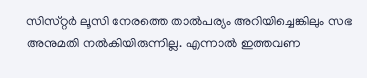സിസ്‌റ്റർ ലൂസി നേരത്തെ താൽപര്യം അറിയിച്ചെങ്കിലും സഭ അനുമതി നൽകിയിരുന്നില്ല. എന്നാൽ ഇത്തവണ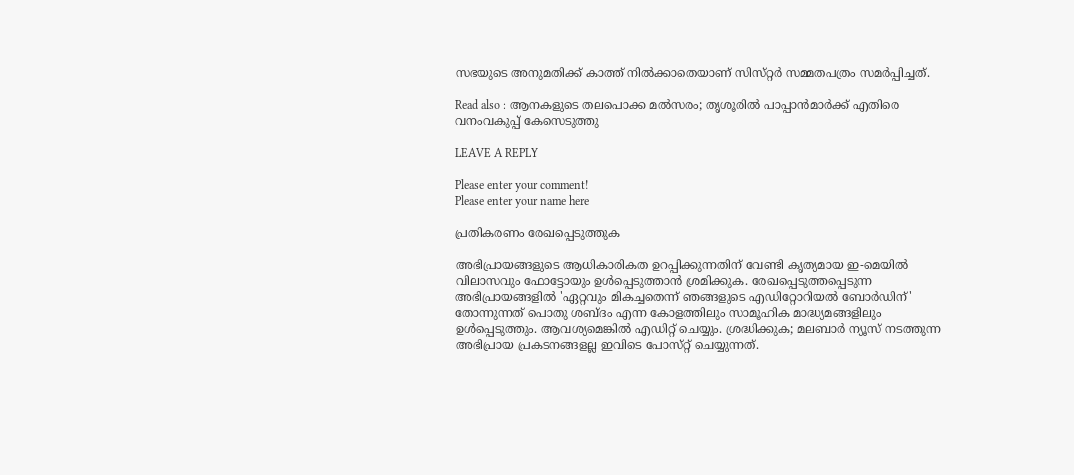സഭയുടെ അനുമതിക്ക് കാത്ത് നിൽക്കാതെയാണ് സിസ്‌റ്റർ സമ്മതപത്രം സമർപ്പിച്ചത്.

Read also : ആനകളുടെ തലപൊക്ക മൽസരം; തൃശൂരിൽ പാപ്പാൻമാർക്ക് എതിരെ വനംവകുപ്പ് കേസെടുത്തു

LEAVE A REPLY

Please enter your comment!
Please enter your name here

പ്രതികരണം രേഖപ്പെടുത്തുക

അഭിപ്രായങ്ങളുടെ ആധികാരികത ഉറപ്പിക്കുന്നതിന് വേണ്ടി കൃത്യമായ ഇ-മെയിൽ വിലാസവും ഫോട്ടോയും ഉൾപ്പെടുത്താൻ ശ്രമിക്കുക. രേഖപ്പെടുത്തപ്പെടുന്ന അഭിപ്രായങ്ങളിൽ 'ഏറ്റവും മികച്ചതെന്ന് ഞങ്ങളുടെ എഡിറ്റോറിയൽ ബോർഡിന്' തോന്നുന്നത് പൊതു ശബ്‌ദം എന്ന കോളത്തിലും സാമൂഹിക മാദ്ധ്യമങ്ങളിലും ഉൾപ്പെടുത്തും. ആവശ്യമെങ്കിൽ എഡിറ്റ് ചെയ്യും. ശ്രദ്ധിക്കുക; മലബാർ ന്യൂസ് നടത്തുന്ന അഭിപ്രായ പ്രകടനങ്ങളല്ല ഇവിടെ പോസ്‌റ്റ് ചെയ്യുന്നത്.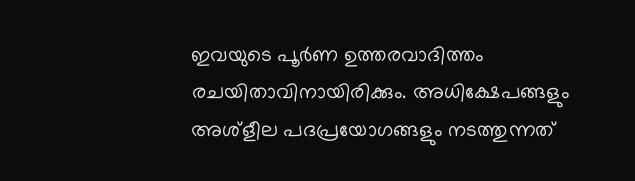ഇവയുടെ പൂർണ ഉത്തരവാദിത്തം രചയിതാവിനായിരിക്കും. അധിക്ഷേപങ്ങളും അശ്‌ളീല പദപ്രയോഗങ്ങളും നടത്തുന്നത്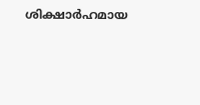ശിക്ഷാർഹമായ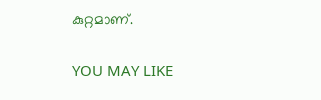കുറ്റമാണ്.

YOU MAY LIKE